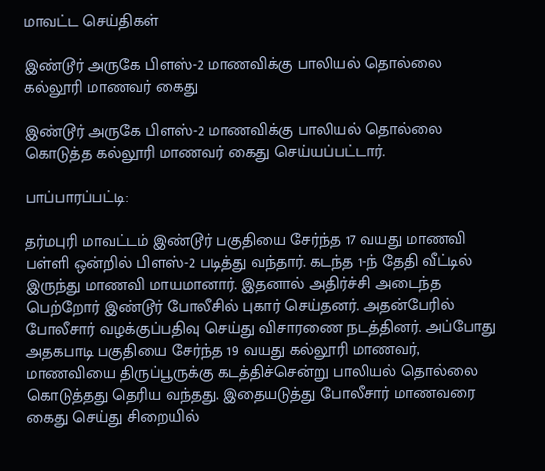மாவட்ட செய்திகள்

இண்டூர் அருகே பிளஸ்-2 மாணவிக்கு பாலியல் தொல்லை கல்லூரி மாணவர் கைது

இண்டூர் அருகே பிளஸ்-2 மாணவிக்கு பாலியல் தொல்லை கொடுத்த கல்லூரி மாணவர் கைது செய்யப்பட்டார்.

பாப்பாரப்பட்டி:

தர்மபுரி மாவட்டம் இண்டூர் பகுதியை சேர்ந்த 17 வயது மாணவி பள்ளி ஒன்றில் பிளஸ்-2 படித்து வந்தார். கடந்த 1-ந் தேதி வீட்டில் இருந்து மாணவி மாயமானார். இதனால் அதிர்ச்சி அடைந்த பெற்றோர் இண்டூர் போலீசில் புகார் செய்தனர். அதன்பேரில் போலீசார் வழக்குப்பதிவு செய்து விசாரணை நடத்தினர். அப்போது அதகபாடி பகுதியை சேர்ந்த 19 வயது கல்லூரி மாணவர், மாணவியை திருப்பூருக்கு கடத்திச்சென்று பாலியல் தொல்லை கொடுத்தது தெரிய வந்தது. இதையடுத்து போலீசார் மாணவரை கைது செய்து சிறையில்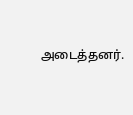அடைத்தனர்.